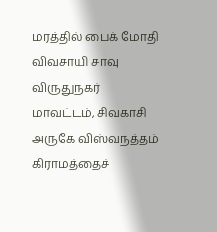மரத்தில் பைக் மோதி விவசாயி சாவு
விருதுநகர் மாவட்டம், சிவகாசி அருகே விஸ்வநத்தம் கிராமத்தைச்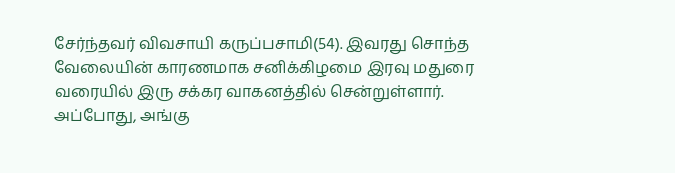சேர்ந்தவர் விவசாயி கருப்பசாமி(54). இவரது சொந்த வேலையின் காரணமாக சனிக்கிழமை இரவு மதுரை வரையில் இரு சக்கர வாகனத்தில் சென்றுள்ளார். அப்போது, அங்கு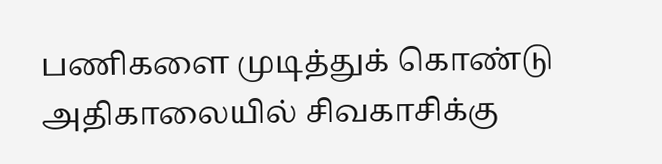பணிகளை முடித்துக் கொண்டு அதிகாலையில் சிவகாசிக்கு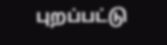புறப்பட்டு